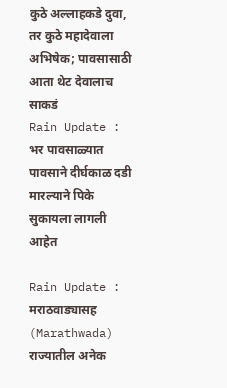कुठे अल्लाहकडे दुवा, तर कुठे महादेवाला अभिषेक; पावसासाठी आता थेट देवालाच साकडं
Rain Update : भर पावसाळ्यात पावसाने दीर्घकाळ दडी मारल्याने पिके सुकायला लागली आहेत

Rain Update : मराठवाड्यासह (Marathwada) राज्यातील अनेक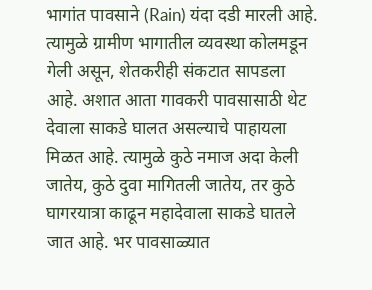भागांत पावसाने (Rain) यंदा दडी मारली आहे. त्यामुळे ग्रामीण भागातील व्यवस्था कोलमडून गेली असून, शेतकरीही संकटात सापडला आहे. अशात आता गावकरी पावसासाठी थेट देवाला साकडे घालत असल्याचे पाहायला मिळत आहे. त्यामुळे कुठे नमाज अदा केली जातेय, कुठे दुवा मागितली जातेय, तर कुठे घागरयात्रा काढून महादेवाला साकडे घातले जात आहे. भर पावसाळ्यात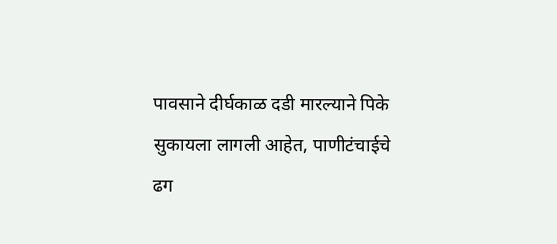पावसाने दीर्घकाळ दडी मारल्याने पिके सुकायला लागली आहेत, पाणीटंचाईचे ढग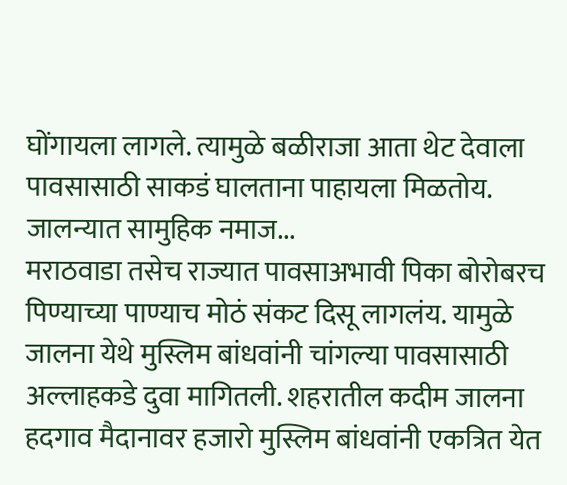घोंगायला लागले. त्यामुळे बळीराजा आता थेट देवाला पावसासाठी साकडं घालताना पाहायला मिळतोय.
जालन्यात सामुहिक नमाज...
मराठवाडा तसेच राज्यात पावसाअभावी पिका बोरोबरच पिण्याच्या पाण्याच मोठं संकट दिसू लागलंय. यामुळे जालना येथे मुस्लिम बांधवांनी चांगल्या पावसासाठी अल्लाहकडे दुवा मागितली. शहरातील कदीम जालना हदगाव मैदानावर हजारो मुस्लिम बांधवांनी एकत्रित येत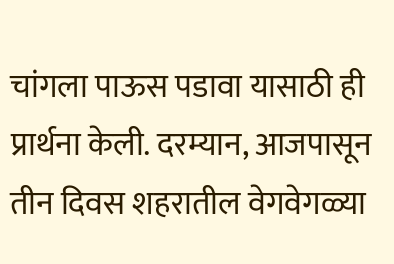चांगला पाऊस पडावा यासाठी ही प्रार्थना केली. दरम्यान, आजपासून तीन दिवस शहरातील वेगवेगळ्या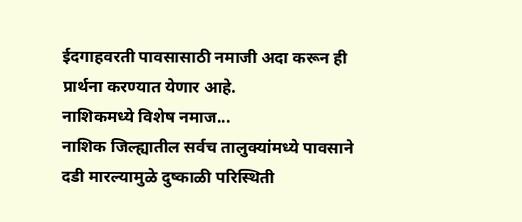ईदगाहवरती पावसासाठी नमाजी अदा करून ही प्रार्थना करण्यात येणार आहे.
नाशिकमध्ये विशेष नमाज...
नाशिक जिल्ह्यातील सर्वच तालुक्यांमध्ये पावसाने दडी मारल्यामुळे दुष्काळी परिस्थिती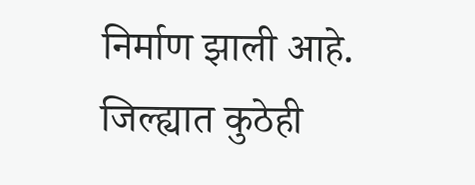निर्माण झाली आहे. जिल्ह्यात कुठेही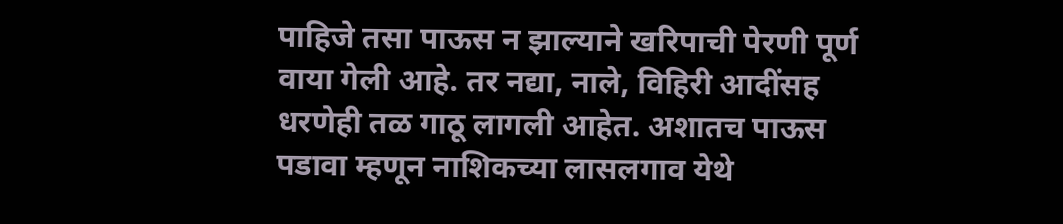पाहिजे तसा पाऊस न झाल्याने खरिपाची पेरणी पूर्ण वाया गेली आहे. तर नद्या, नाले, विहिरी आदींसह धरणेही तळ गाठू लागली आहेत. अशातच पाऊस पडावा म्हणून नाशिकच्या लासलगाव येथे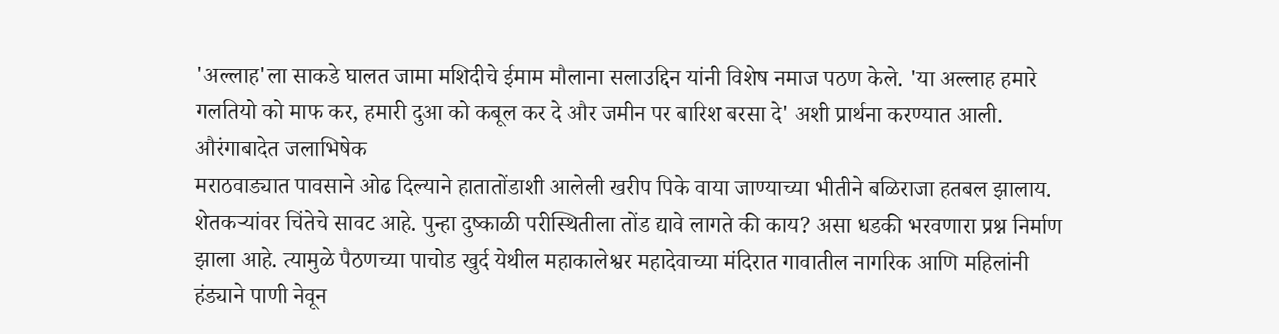'अल्लाह'ला साकडे घालत जामा मशिदीचे ईमाम मौलाना सलाउद्दिन यांनी विशेष नमाज पठण केले. 'या अल्लाह हमारे गलतियो को माफ कर, हमारी दुआ को कबूल कर दे और जमीन पर बारिश बरसा दे' अशी प्रार्थना करण्यात आली.
औरंगाबादेत जलाभिषेक
मराठवाड्यात पावसाने ओढ दिल्याने हातातोंडाशी आलेली खरीप पिके वाया जाण्याच्या भीतीने बळिराजा हतबल झालाय. शेतकऱ्यांवर चिंतेचे सावट आहे. पुन्हा दुष्काळी परीस्थितीला तोंड द्यावे लागते की काय? असा धडकी भरवणारा प्रश्न निर्माण झाला आहे. त्यामुळे पैठणच्या पाचोड खुर्द येथील महाकालेश्वर महादेवाच्या मंदिरात गावातील नागरिक आणि महिलांनी हंड्याने पाणी नेवून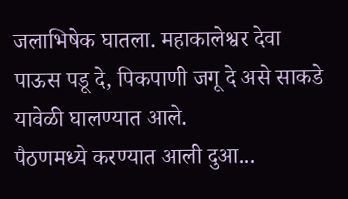जलाभिषेक घातला. महाकालेश्वर देवा पाऊस पडू दे, पिकपाणी जगू दे असे साकडे यावेळी घालण्यात आले.
पैठणमध्ये करण्यात आली दुआ...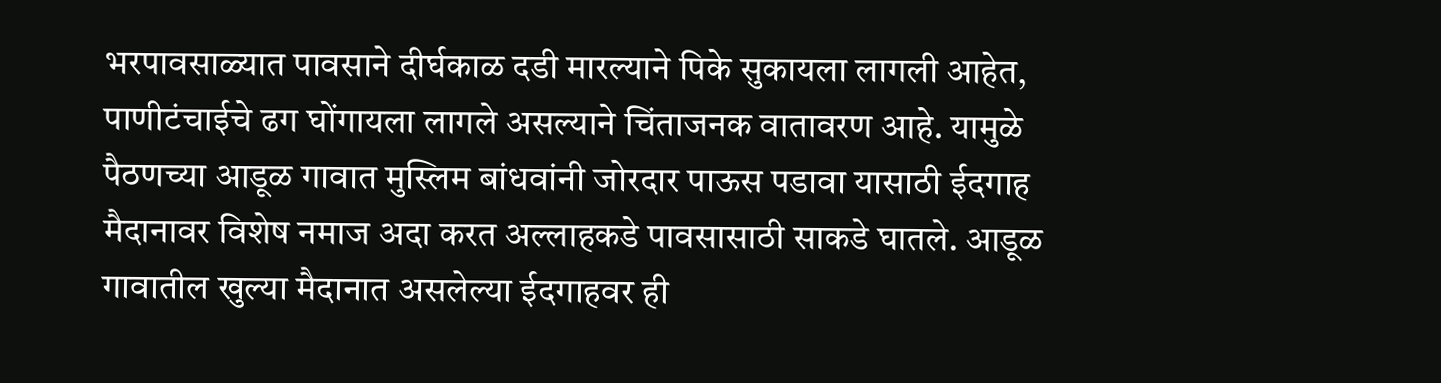भरपावसाळ्यात पावसाने दीर्घकाळ दडी मारल्याने पिके सुकायला लागली आहेत, पाणीटंचाईचे ढग घोंगायला लागले असल्याने चिंताजनक वातावरण आहे. यामुळे पैठणच्या आडूळ गावात मुस्लिम बांधवांनी जोरदार पाऊस पडावा यासाठी ईदगाह मैदानावर विशेष नमाज अदा करत अल्लाहकडे पावसासाठी साकडे घातले. आडूळ गावातील खुल्या मैदानात असलेल्या ईदगाहवर ही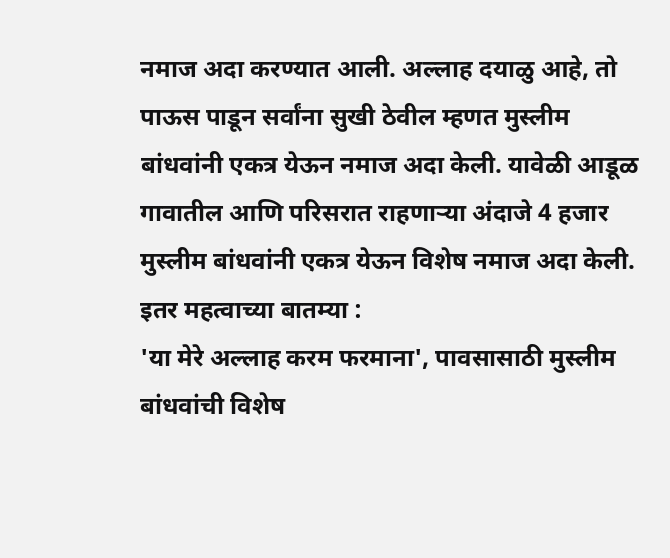नमाज अदा करण्यात आली. अल्लाह दयाळु आहे, तो पाऊस पाडून सर्वांना सुखी ठेवील म्हणत मुस्लीम बांधवांनी एकत्र येऊन नमाज अदा केली. यावेळी आडूळ गावातील आणि परिसरात राहणाऱ्या अंदाजे 4 हजार मुस्लीम बांधवांनी एकत्र येऊन विशेष नमाज अदा केली.
इतर महत्वाच्या बातम्या :
'या मेरे अल्लाह करम फरमाना', पावसासाठी मुस्लीम बांधवांची विशेष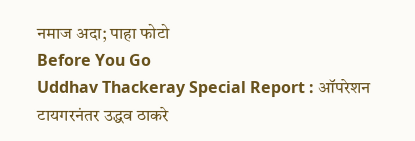नमाज अदा; पाहा फोटो
Before You Go
Uddhav Thackeray Special Report : ऑपरेशन टायगरनंतर उद्धव ठाकरे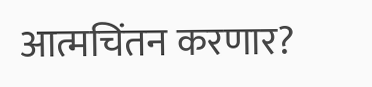आत्मचिंतन करणार?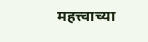महत्त्वाच्या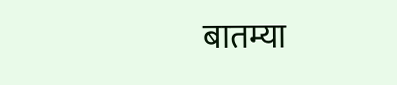बातम्या